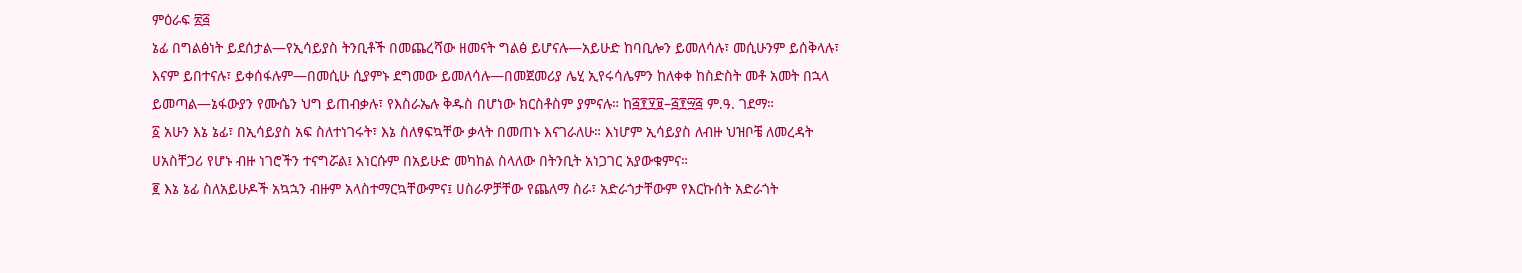ምዕራፍ ፳፭
ኔፊ በግልፅነት ይደሰታል—የኢሳይያስ ትንቢቶች በመጨረሻው ዘመናት ግልፅ ይሆናሉ—አይሁድ ከባቢሎን ይመለሳሉ፣ መሲሁንም ይሰቅላሉ፣ እናም ይበተናሉ፣ ይቀሰፋሉም—በመሲሁ ሲያምኑ ደግመው ይመለሳሉ—በመጀመሪያ ሌሂ ኢየሩሳሌምን ከለቀቀ ከስድስት መቶ አመት በኋላ ይመጣል—ኔፋውያን የሙሴን ህግ ይጠብቃሉ፣ የእስራኤሉ ቅዱስ በሆነው ክርስቶስም ያምናሉ። ከ፭፻፶፱–፭፻፵፭ ም.ዓ. ገደማ።
፩ አሁን እኔ ኔፊ፣ በኢሳይያስ አፍ ስለተነገሩት፣ እኔ ስለፃፍኳቸው ቃላት በመጠኑ እናገራለሁ። እነሆም ኢሳይያስ ለብዙ ህዝቦቼ ለመረዳት ሀአስቸጋሪ የሆኑ ብዙ ነገሮችን ተናግሯል፤ እነርሱም በአይሁድ መካከል ስላለው በትንቢት አነጋገር አያውቁምና።
፪ እኔ ኔፊ ስለአይሁዶች አኳኋን ብዙም አላስተማርኳቸውምና፤ ሀስራዎቻቸው የጨለማ ስራ፣ አድራጎታቸውም የእርኩሰት አድራጎት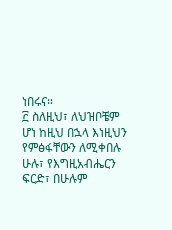ነበሩና።
፫ ስለዚህ፣ ለህዝቦቼም ሆነ ከዚህ በኋላ እነዚህን የምፅፋቸውን ለሚቀበሉ ሁሉ፣ የእግዚአብሔርን ፍርድ፣ በሁሉም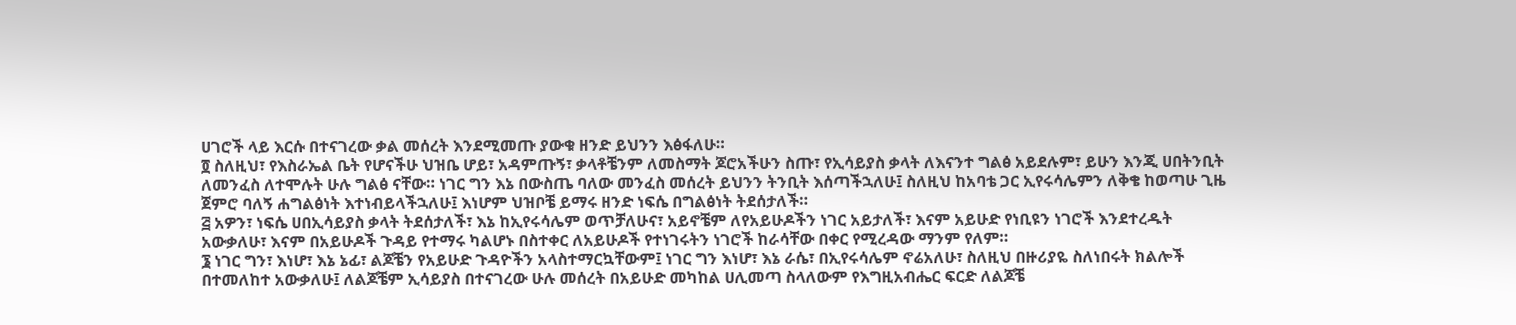ሀገሮች ላይ እርሱ በተናገረው ቃል መሰረት እንደሚመጡ ያውቁ ዘንድ ይህንን እፅፋለሁ።
፬ ስለዚህ፣ የእስራኤል ቤት የሆናችሁ ህዝቤ ሆይ፣ አዳምጡኝ፣ ቃላቶቼንም ለመስማት ጆሮአችሁን ስጡ፣ የኢሳይያስ ቃላት ለእናንተ ግልፅ አይደሉም፣ ይሁን እንጂ ሀበትንቢት ለመንፈስ ለተሞሉት ሁሉ ግልፅ ናቸው። ነገር ግን እኔ በውስጤ ባለው መንፈስ መሰረት ይህንን ትንቢት እሰጣችኋለሁ፤ ስለዚህ ከአባቴ ጋር ኢየሩሳሌምን ለቅቄ ከወጣሁ ጊዜ ጀምሮ ባለኝ ሐግልፅነት እተነብይላችኋለሁ፤ እነሆም ህዝቦቼ ይማሩ ዘንድ ነፍሴ በግልፅነት ትደሰታለች።
፭ አዎን፣ ነፍሴ ሀበኢሳይያስ ቃላት ትደሰታለች፣ እኔ ከኢየሩሳሌም ወጥቻለሁና፣ አይኖቼም ለየአይሁዶችን ነገር አይታለች፣ እናም አይሁድ የነቢዩን ነገሮች እንደተረዱት አውቃለሁ፣ እናም በአይሁዶች ጉዳይ የተማሩ ካልሆኑ በስተቀር ለአይሁዶች የተነገሩትን ነገሮች ከራሳቸው በቀር የሚረዳው ማንም የለም።
፮ ነገር ግን፣ እነሆ፣ እኔ ኔፊ፣ ልጆቼን የአይሁድ ጉዳዮችን አላስተማርኳቸውም፤ ነገር ግን እነሆ፣ እኔ ራሴ፣ በኢየሩሳሌም ኖሬአለሁ፣ ስለዚህ በዙሪያዬ ስለነበሩት ክልሎች በተመለከተ አውቃለሁ፤ ለልጆቼም ኢሳይያስ በተናገረው ሁሉ መሰረት በአይሁድ መካከል ሀሊመጣ ስላለውም የእግዚአብሔር ፍርድ ለልጆቼ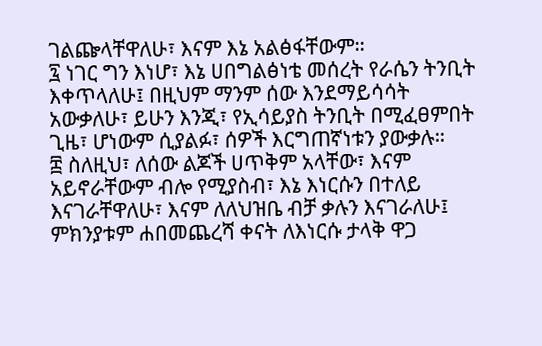ገልጬላቸዋለሁ፣ እናም እኔ አልፅፋቸውም።
፯ ነገር ግን እነሆ፣ እኔ ሀበግልፅነቴ መሰረት የራሴን ትንቢት እቀጥላለሁ፤ በዚህም ማንም ሰው እንደማይሳሳት አውቃለሁ፣ ይሁን እንጂ፣ የኢሳይያስ ትንቢት በሚፈፀምበት ጊዜ፣ ሆነውም ሲያልፉ፣ ሰዎች እርግጠኛነቱን ያውቃሉ።
፰ ስለዚህ፣ ለሰው ልጆች ሀጥቅም አላቸው፣ እናም አይኖራቸውም ብሎ የሚያስብ፣ እኔ እነርሱን በተለይ እናገራቸዋለሁ፣ እናም ለለህዝቤ ብቻ ቃሉን እናገራለሁ፤ ምክንያቱም ሐበመጨረሻ ቀናት ለእነርሱ ታላቅ ዋጋ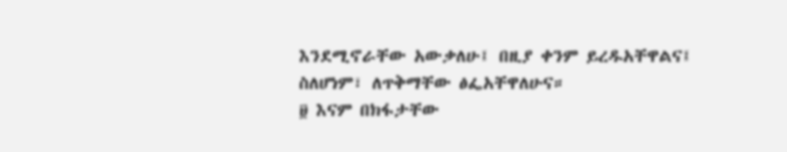እንደሚኖራቸው አውቃለሁ፤ በዚያ ቀንም ይረዱአቸዋልና፤ ስለሆነም፣ ለጥቅማቸው ፅፌአቸዋለሁና።
፱ እናም በክፋታቸው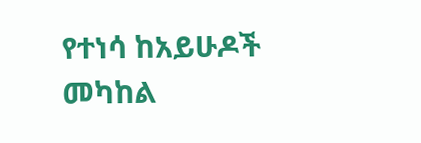የተነሳ ከአይሁዶች መካከል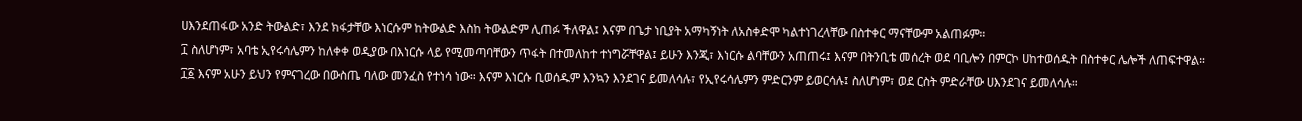ሀእንደጠፋው አንድ ትውልድ፣ እንደ ክፋታቸው እነርሱም ከትውልድ እስከ ትውልድም ሊጠፉ ችለዋል፤ እናም በጌታ ነቢያት አማካኝነት ለአስቀድሞ ካልተነገረላቸው በስተቀር ማናቸውም አልጠፉም።
፲ ስለሆነም፣ አባቴ ኢየሩሳሌምን ከለቀቀ ወዲያው በእነርሱ ላይ የሚመጣባቸውን ጥፋት በተመለከተ ተነግሯቸዋል፤ ይሁን እንጂ፣ እነርሱ ልባቸውን አጠጠሩ፤ እናም በትንቢቴ መሰረት ወደ ባቢሎን በምርኮ ሀከተወሰዱት በስተቀር ሌሎች ለጠፍተዋል።
፲፩ እናም አሁን ይህን የምናገረው በውስጤ ባለው መንፈስ የተነሳ ነው። እናም እነርሱ ቢወሰዱም እንኳን እንደገና ይመለሳሉ፣ የኢየሩሳሌምን ምድርንም ይወርሳሉ፤ ስለሆነም፣ ወደ ርስት ምድራቸው ሀእንደገና ይመለሳሉ።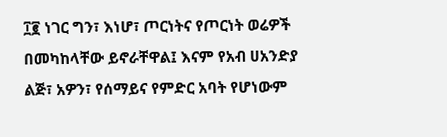፲፪ ነገር ግን፣ እነሆ፣ ጦርነትና የጦርነት ወሬዎች በመካከላቸው ይኖራቸዋል፤ እናም የአብ ሀአንድያ ልጅ፣ አዎን፣ የሰማይና የምድር አባት የሆነውም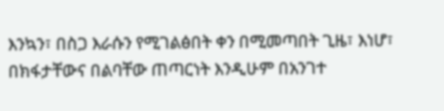እንኳን፣ በስጋ እራሱን የሚገልፅበት ቀን በሚመጣበት ጊዜ፣ እነሆ፣ በክፋታቸውና በልባቸው ጠጣርነት እንዲሁም በአንገተ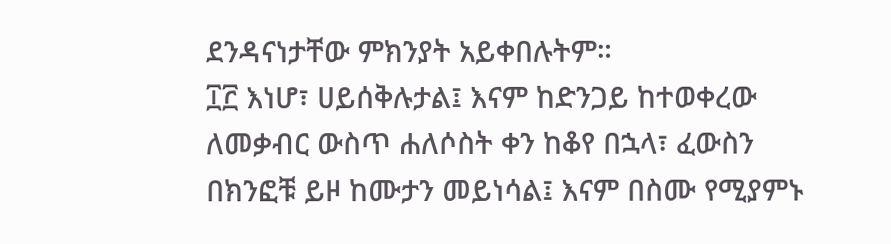ደንዳናነታቸው ምክንያት አይቀበሉትም።
፲፫ እነሆ፣ ሀይሰቅሉታል፤ እናም ከድንጋይ ከተወቀረው ለመቃብር ውስጥ ሐለሶስት ቀን ከቆየ በኋላ፣ ፈውስን በክንፎቹ ይዞ ከሙታን መይነሳል፤ እናም በስሙ የሚያምኑ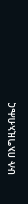ሁሉ በእግዚአብሔር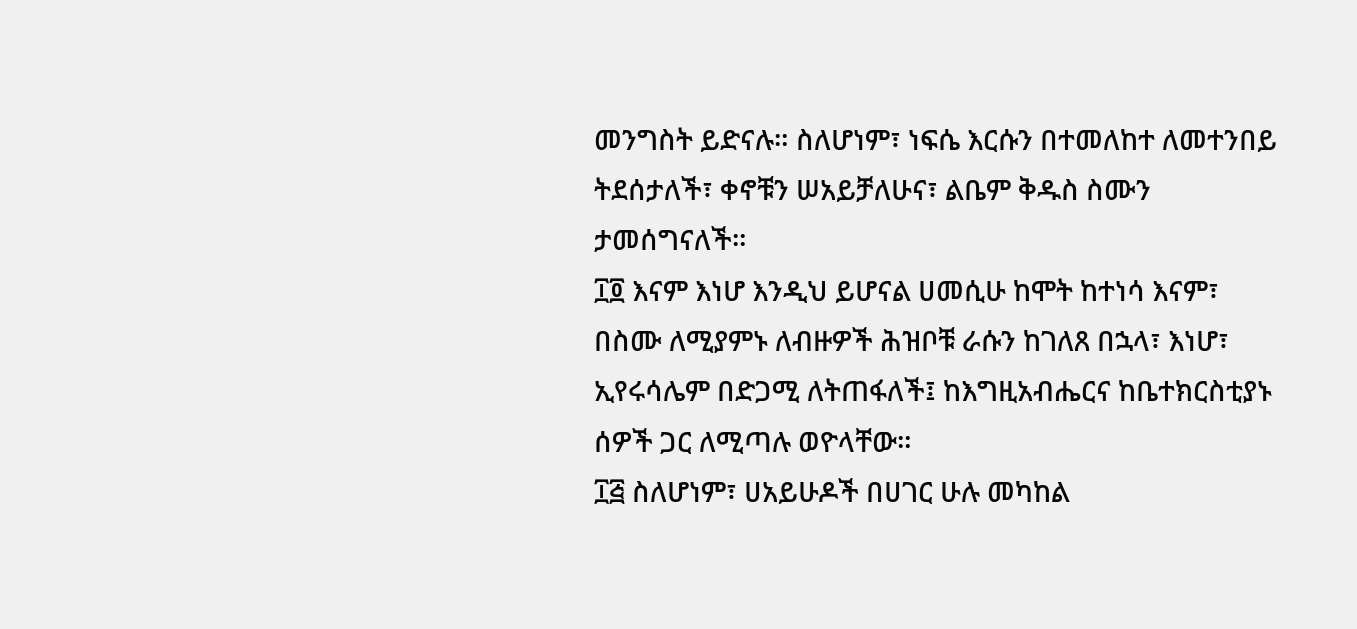መንግስት ይድናሉ። ስለሆነም፣ ነፍሴ እርሱን በተመለከተ ለመተንበይ ትደሰታለች፣ ቀኖቹን ሠአይቻለሁና፣ ልቤም ቅዱስ ስሙን ታመሰግናለች።
፲፬ እናም እነሆ እንዲህ ይሆናል ሀመሲሁ ከሞት ከተነሳ እናም፣ በስሙ ለሚያምኑ ለብዙዎች ሕዝቦቹ ራሱን ከገለጸ በኋላ፣ እነሆ፣ ኢየሩሳሌም በድጋሚ ለትጠፋለች፤ ከእግዚአብሔርና ከቤተክርስቲያኑ ሰዎች ጋር ለሚጣሉ ወዮላቸው።
፲፭ ስለሆነም፣ ሀአይሁዶች በሀገር ሁሉ መካከል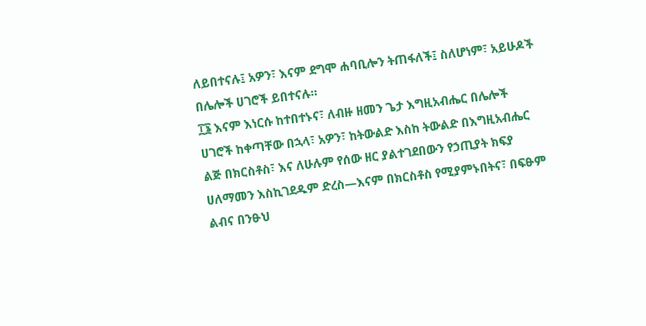ለይበተናሉ፤ አዎን፣ እናም ደግሞ ሐባቢሎን ትጠፋለች፤ ስለሆነም፣ አይሁዶች በሌሎች ሀገሮች ይበተናሉ።
፲፮ እናም እነርሱ ከተበተኑና፣ ለብዙ ዘመን ጌታ እግዚአብሔር በሌሎች ሀገሮች ከቀጣቸው በኋላ፣ አዎን፣ ከትውልድ እስከ ትውልድ በእግዚአብሔር ልጅ በክርስቶስ፣ እና ለሁሉም የሰው ዘር ያልተገደበውን የኃጢያት ክፍያ ሀለማመን እስኪገደዱም ድረስ—እናም በክርስቶስ የሚያምኑበትና፣ በፍፁም ልብና በንፁህ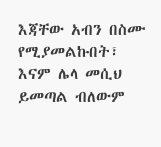እጃቸው አብን በስሙ የሚያመልኩበት፣ እናም ሌላ መሲህ ይመጣል ብለውም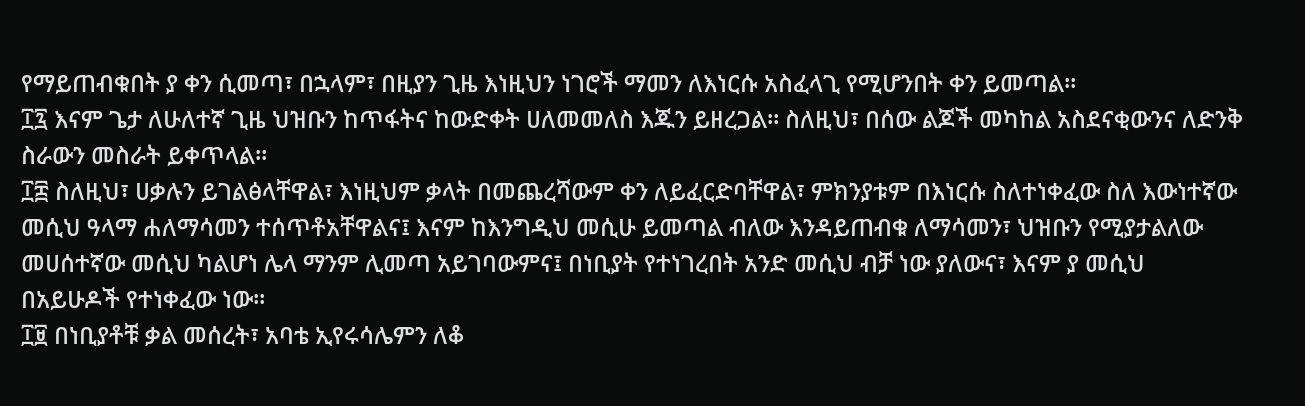የማይጠብቁበት ያ ቀን ሲመጣ፣ በኋላም፣ በዚያን ጊዜ እነዚህን ነገሮች ማመን ለእነርሱ አስፈላጊ የሚሆንበት ቀን ይመጣል።
፲፯ እናም ጌታ ለሁለተኛ ጊዜ ህዝቡን ከጥፋትና ከውድቀት ሀለመመለስ እጁን ይዘረጋል። ስለዚህ፣ በሰው ልጆች መካከል አስደናቂውንና ለድንቅ ስራውን መስራት ይቀጥላል።
፲፰ ስለዚህ፣ ሀቃሉን ይገልፅላቸዋል፣ እነዚህም ቃላት በመጨረሻውም ቀን ለይፈርድባቸዋል፣ ምክንያቱም በእነርሱ ስለተነቀፈው ስለ እውነተኛው መሲህ ዓላማ ሐለማሳመን ተሰጥቶአቸዋልና፤ እናም ከእንግዲህ መሲሁ ይመጣል ብለው እንዳይጠብቁ ለማሳመን፣ ህዝቡን የሚያታልለው መሀሰተኛው መሲህ ካልሆነ ሌላ ማንም ሊመጣ አይገባውምና፤ በነቢያት የተነገረበት አንድ መሲህ ብቻ ነው ያለውና፣ እናም ያ መሲህ በአይሁዶች የተነቀፈው ነው።
፲፱ በነቢያቶቹ ቃል መሰረት፣ አባቴ ኢየሩሳሌምን ለቆ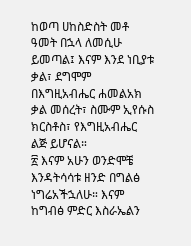ከወጣ ሀከስድስት መቶ ዓመት በኋላ ለመሲሁ ይመጣል፤ እናም እንደ ነቢያቱ ቃል፣ ደግሞም በእግዚአብሔር ሐመልአክ ቃል መሰረት፣ ስሙም ኢየሱስ ክርስቶስ፣ የእግዚአብሔር ልጅ ይሆናል።
፳ እናም አሁን ወንድሞቼ እንዳትሳሳቱ ዘንድ በግልፅ ነግሬአችኋለሁ። እናም ከግብፅ ምድር እስራኤልን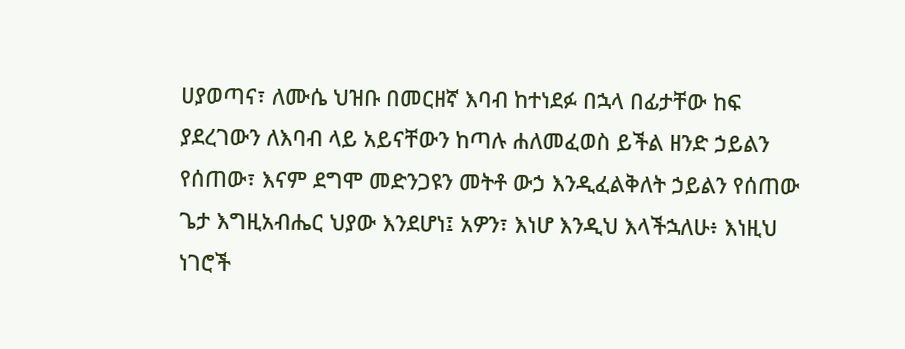ሀያወጣና፣ ለሙሴ ህዝቡ በመርዘኛ እባብ ከተነደፉ በኋላ በፊታቸው ከፍ ያደረገውን ለእባብ ላይ አይናቸውን ከጣሉ ሐለመፈወስ ይችል ዘንድ ኃይልን የሰጠው፣ እናም ደግሞ መድንጋዩን መትቶ ውኃ እንዲፈልቅለት ኃይልን የሰጠው ጌታ እግዚአብሔር ህያው እንደሆነ፤ አዎን፣ እነሆ እንዲህ እላችኋለሁ፥ እነዚህ ነገሮች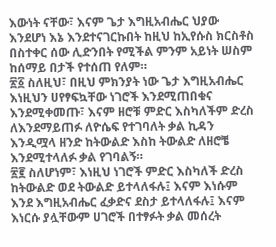እውነት ናቸው፣ እናም ጌታ እግዚአብሔር ህያው እንደሆነ እኔ እንደተናገርኩበት ከዚህ ከኢየሱስ ክርስቶስ በስተቀር ሰው ሊድንበት የሚችል ምንም አይነት ሠስም ከሰማይ በታች የተሰጠ የለም።
፳፩ ስለዚህ፣ በዚህ ምክንያት ነው ጌታ እግዚአብሔር እነዚህን ሀየፃፍኳቸው ነገሮች እንደሚጠበቁና እንደሚቀመጡ፣ እናም ዘሮቹ ምድር እስካለችም ድረስ ለእንደማይጠፉ ለዮሴፍ የተገባለት ቃል ኪዳን እንዲሟላ ዘንድ ከትውልድ እስከ ትውልድ ለዘሮቼ እንደሚተላለፉ ቃል የገባልኝ።
፳፪ ስለሆነም፣ እነዚህ ነገሮች ምድር እስካለች ድረስ ከትውልድ ወደ ትውልድ ይተላለፋሉ፤ እናም እነሱም እንደ እግዚአብሔር ፈቃድና ደስታ ይተላለፋሉ፤ እናም እነርሱ ያሏቸውም ሀገሮች በተፃፉት ቃል መሰረት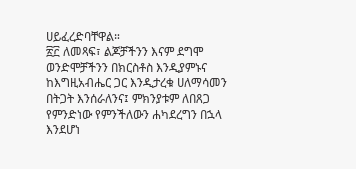ሀይፈረድባቸዋል።
፳፫ ለመጻፍ፣ ልጆቻችንን እናም ደግሞ ወንድሞቻችንን በክርስቶስ እንዲያምኑና ከእግዚአብሔር ጋር እንዲታረቁ ሀለማሳመን በትጋት እንሰራለንና፤ ምክንያቱም ለበጸጋ የምንድነው የምንችለውን ሐካደረግን በኋላ እንደሆነ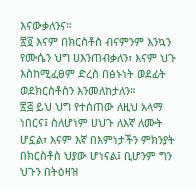እናውቃለንና።
፳፬ እናም በክርስቶስ ብናምንም እንኳን የሙሴን ህግ ሀእንጠብቃለን፣ እናም ህጉ እስከሚፈፀም ድረስ በፅኑነት ወደፊት ወደክርስቶስን እንመለከታለን።
፳፭ ይህ ህግ የተሰጠው ለዚህ አላማ ነበርና፤ ስለሆነም ሀህጉ ለእኛ ለሙት ሆኗል፣ እናም እኛ በእምነታችን ምክንያት በክርስቶስ ህያው ሆነናል፤ ቢሆንም ግን ህጉን በትዕዛዝ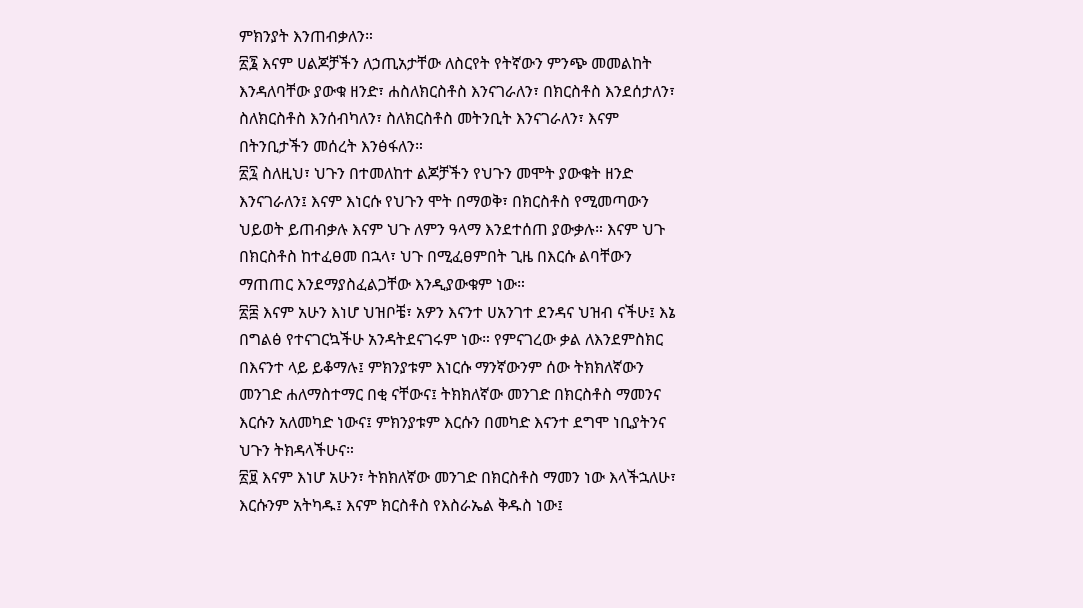ምክንያት እንጠብቃለን።
፳፮ እናም ሀልጆቻችን ለኃጢአታቸው ለስርየት የትኛውን ምንጭ መመልከት እንዳለባቸው ያውቁ ዘንድ፣ ሐስለክርስቶስ እንናገራለን፣ በክርስቶስ እንደሰታለን፣ ስለክርስቶስ እንሰብካለን፣ ስለክርስቶስ መትንቢት እንናገራለን፣ እናም በትንቢታችን መሰረት እንፅፋለን።
፳፯ ስለዚህ፣ ህጉን በተመለከተ ልጆቻችን የህጉን መሞት ያውቁት ዘንድ እንናገራለን፤ እናም እነርሱ የህጉን ሞት በማወቅ፣ በክርስቶስ የሚመጣውን ህይወት ይጠብቃሉ እናም ህጉ ለምን ዓላማ እንደተሰጠ ያውቃሉ። እናም ህጉ በክርስቶስ ከተፈፀመ በኋላ፣ ህጉ በሚፈፀምበት ጊዜ በእርሱ ልባቸውን ማጠጠር እንደማያስፈልጋቸው እንዲያውቁም ነው።
፳፰ እናም አሁን እነሆ ህዝቦቼ፣ አዎን እናንተ ሀአንገተ ደንዳና ህዝብ ናችሁ፤ እኔ በግልፅ የተናገርኳችሁ አንዳትደናገሩም ነው። የምናገረው ቃል ለእንደምስክር በእናንተ ላይ ይቆማሉ፤ ምክንያቱም እነርሱ ማንኛውንም ሰው ትክክለኛውን መንገድ ሐለማስተማር በቂ ናቸውና፤ ትክክለኛው መንገድ በክርስቶስ ማመንና እርሱን አለመካድ ነውና፤ ምክንያቱም እርሱን በመካድ እናንተ ደግሞ ነቢያትንና ህጉን ትክዳላችሁና።
፳፱ እናም እነሆ አሁን፣ ትክክለኛው መንገድ በክርስቶስ ማመን ነው እላችኋለሁ፣ እርሱንም አትካዱ፤ እናም ክርስቶስ የእስራኤል ቅዱስ ነው፤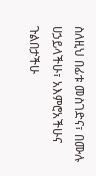ስለዚህ በፊቱ መስገድና፣ በሙሉ ሀኃይላችሁ፣ አእምሮአችሁና ጉልበታችሁ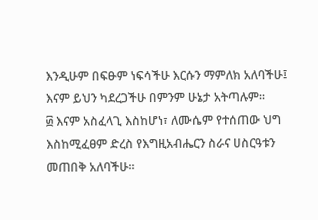እንዲሁም በፍፁም ነፍሳችሁ እርሱን ማምለክ አለባችሁ፤ እናም ይህን ካደረጋችሁ በምንም ሁኔታ አትጣሉም።
፴ እናም አስፈላጊ እስከሆነ፣ ለሙሴም የተሰጠው ህግ እስከሚፈፀም ድረስ የእግዚአብሔርን ስራና ሀስርዓቱን መጠበቅ አለባችሁ።